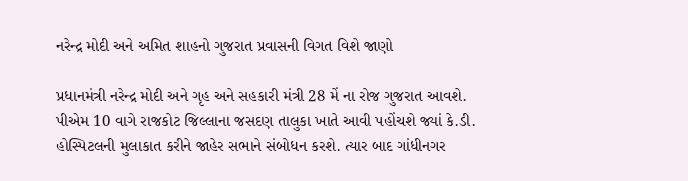નરેન્દ્ર મોદી અને અમિત શાહનો ગુજરાત પ્રવાસની વિગત વિશે જાણો

પ્રધાનમંત્રી નરેન્દ્ર મોદી અને ગૃહ અને સહકારી મંત્રી 28 મેં ના રોજ ગુજરાત આવશે. પીએમ 10 વાગે રાજકોટ જિલ્લાના જસદણ તાલુકા ખાતે આવી પહોંચશે જ્યાં કે.ડી. હોસ્પિટલની મુલાકાત કરીને જાહેર સભાને સંબોધન કરશે. ત્યાર બાદ ગાંધીનગર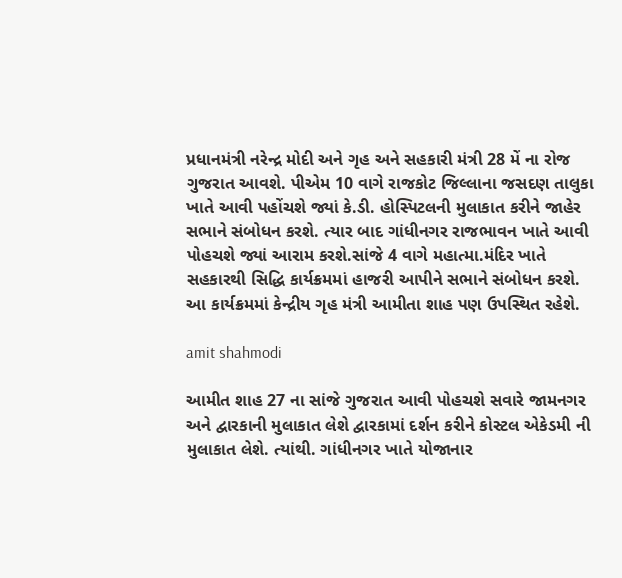પ્રધાનમંત્રી નરેન્દ્ર મોદી અને ગૃહ અને સહકારી મંત્રી 28 મેં ના રોજ ગુજરાત આવશે. પીએમ 10 વાગે રાજકોટ જિલ્લાના જસદણ તાલુકા ખાતે આવી પહોંચશે જ્યાં કે.ડી. હોસ્પિટલની મુલાકાત કરીને જાહેર સભાને સંબોધન કરશે. ત્યાર બાદ ગાંધીનગર રાજભાવન ખાતે આવી પોહચશે જ્યાં આરામ કરશે.સાંજે 4 વાગે મહાત્મા.મંદિર ખાતે સહકારથી સિદ્ધિ કાર્યક્રમમાં હાજરી આપીને સભાને સંબોધન કરશે. આ કાર્યક્રમમાં કેન્દ્રીય ગૃહ મંત્રી આમીતા શાહ પણ ઉપસ્થિત રહેશે.

amit shahmodi

આમીત શાહ 27 ના સાંજે ગુજરાત આવી પોહચશે સવારે જામનગર અને દ્વારકાની મુલાકાત લેશે દ્વારકામાં દર્શન કરીને કોસ્ટલ એકેડમી ની મુલાકાત લેશે. ત્યાંથી. ગાંધીનગર ખાતે યોજાનાર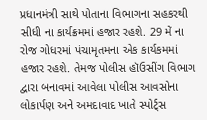પ્રધાનમંત્રી સાથે પોતાના વિભાગના સહકરથી સીધી ના કાર્યક્રમમાં હજાર રહશે. 29 મેં ના રોજ ગોધરમાં પંચામૃતમના એક કાર્યકમમાં હજાર રહશે. તેમજ પોલીસ હૉઉસીંગ વિભાગ દ્વારા બનાવમાં આવેલા પોલીસ આવસોના લોકાર્પણ અને અમદાવાદ ખાતે સ્પોર્ટ્સ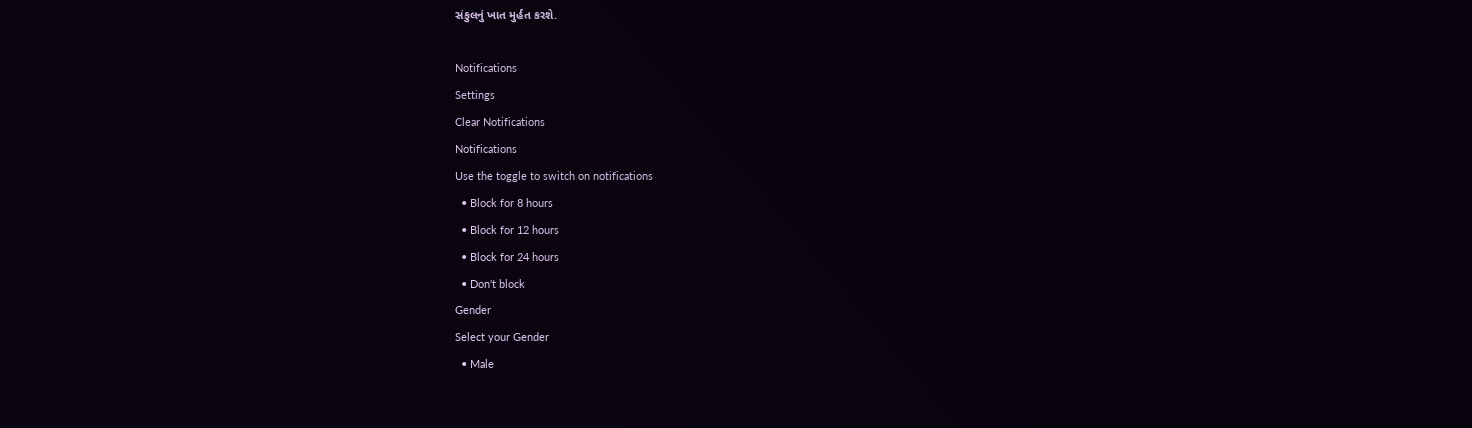સંકુલનું ખાત મુર્હત કરશે.

Notifications
Settings
Clear Notifications
Notifications
Use the toggle to switch on notifications
  • Block for 8 hours
  • Block for 12 hours
  • Block for 24 hours
  • Don't block
Gender
Select your Gender
  • Male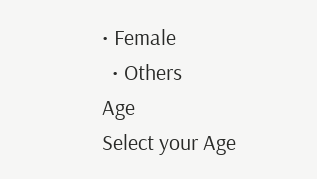• Female
  • Others
Age
Select your Age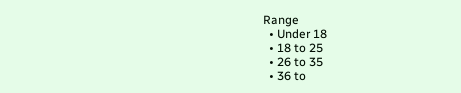Range
  • Under 18
  • 18 to 25
  • 26 to 35
  • 36 to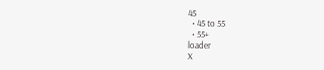45
  • 45 to 55
  • 55+
loader
X